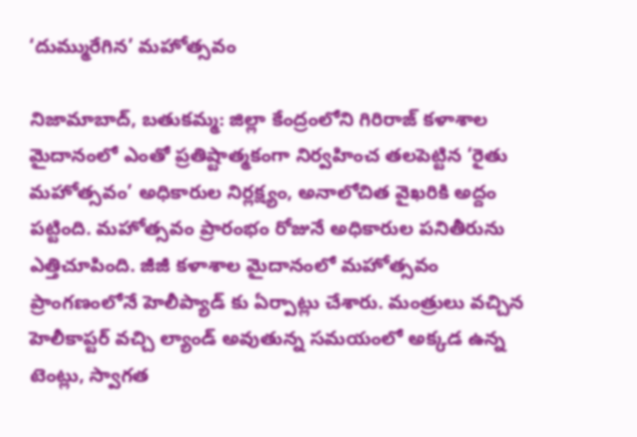‘దుమ్మురేగిన’ మహోత్సవం

నిజామాబాద్, బతుకమ్మ: జిల్లా కేంద్రంలోని గిరిరాజ్ కళాశాల మైదానంలో ఎంతో ప్రతిష్టాత్మకంగా నిర్వహించ తలపెట్టిన ‘రైతు మహోత్సవం’ అధికారుల నిర్లక్ష్యం, అనాలోచిత వైఖరికి అద్దం పట్టింది. మహోత్సవం ప్రారంభం రోజునే అధికారుల పనితీరును ఎత్తిచూపింది. జీజీ కళాశాల మైదానంలో మహోత్సవం ప్రాంగణంలోనే హెలీప్యాడ్ కు ఏర్పాట్లు చేశారు. మంత్రులు వచ్చిన హెలీకాప్టర్ వచ్చి ల్యాండ్ అవుతున్న సమయంలో అక్కడ ఉన్న టెంట్లు, స్వాగత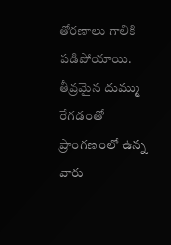తోరణాలు గాలికి పడిపోయాయి. తీవ్రమైన దుమ్ము రేగడంతో ప్రాంగణంలో ఉన్న వారు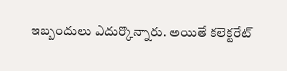ఇబ్బందులు ఎదుర్కొన్నారు. అయితే కలెక్టరేట్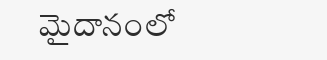మైదానంలో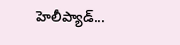హెలీప్యాడ్...